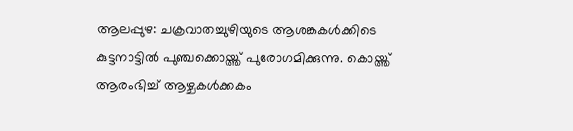ആലപ്പുഴ: ചക്രവാതച്ചുഴിയുടെ ആശങ്കകൾക്കിടെ കുട്ടനാട്ടിൽ പുഞ്ചക്കൊയ്ത്ത് പുരോഗമിക്കുന്നു. കൊയ്ത്ത് ആരംഭിച്ച് ആഴ്ചകൾക്കകം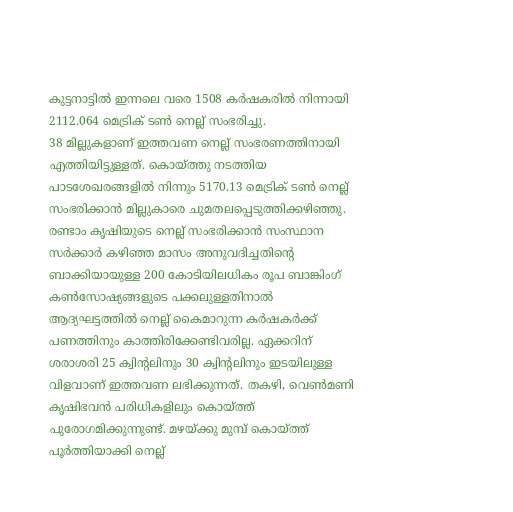കുട്ടനാട്ടിൽ ഇന്നലെ വരെ 1508 കർഷകരിൽ നിന്നായി 2112.064 മെട്രിക് ടൺ നെല്ല് സംഭരിച്ചു.
38 മില്ലുകളാണ് ഇത്തവണ നെല്ല് സംഭരണത്തിനായി എത്തിയിട്ടുള്ളത്. കൊയ്ത്തു നടത്തിയ പാടശേഖരങ്ങളിൽ നിന്നും 5170.13 മെട്രിക് ടൺ നെല്ല് സംഭരിക്കാൻ മില്ലുകാരെ ചുമതലപ്പെടുത്തിക്കഴിഞ്ഞു. രണ്ടാം കൃഷിയുടെ നെല്ല് സംഭരിക്കാൻ സംസ്ഥാന സർക്കാർ കഴിഞ്ഞ മാസം അനുവദിച്ചതിന്റെ ബാക്കിയായുള്ള 200 കോടിയിലധികം രൂപ ബാങ്കിംഗ് കൺസോഷ്യങ്ങളുടെ പക്കലുള്ളതിനാൽ ആദ്യഘട്ടത്തിൽ നെല്ല് കൈമാറുന്ന കർഷകർക്ക് പണത്തിനും കാത്തിരിക്കേണ്ടിവരില്ല. ഏക്കറിന് ശരാശരി 25 ക്വിന്റലിനും 30 ക്വിന്റലിനും ഇടയിലുള്ള വിളവാണ് ഇത്തവണ ലഭിക്കുന്നത്. തകഴി, വെൺമണി കൃഷിഭവൻ പരിധികളിലും കൊയ്ത്ത് പുരോഗമിക്കുന്നുണ്ട്. മഴയ്ക്കു മുമ്പ് കൊയ്ത്ത് പൂർത്തിയാക്കി നെല്ല്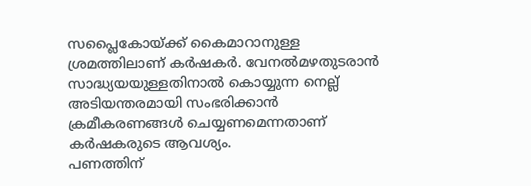സപ്ലൈകോയ്ക്ക് കൈമാറാനുള്ള ശ്രമത്തിലാണ് കർഷകർ. വേനൽമഴതുടരാൻ സാദ്ധ്യയയുള്ളതിനാൽ കൊയ്യുന്ന നെല്ല് അടിയന്തരമായി സംഭരിക്കാൻ ക്രമീകരണങ്ങൾ ചെയ്യണമെന്നതാണ് കർഷകരുടെ ആവശ്യം.
പണത്തിന്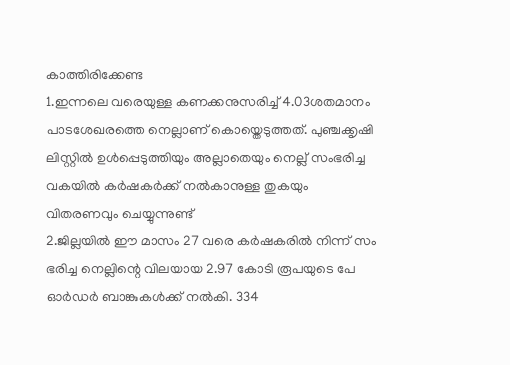കാത്തിരിക്കേണ്ട
1.ഇന്നലെ വരെയുള്ള കണക്കനുസരിച്ച് 4.03ശതമാനം പാടശേഖരത്തെ നെല്ലാണ് കൊയ്തെടുത്തത്. പുഞ്ചക്കൃഷി ലിസ്റ്റിൽ ഉൾപ്പെടുത്തിയും അല്ലാതെയും നെല്ല് സംഭരിച്ച വകയിൽ കർഷകർക്ക് നൽകാനുള്ള തുകയും വിതരണവും ചെയ്യുന്നുണ്ട്
2.ജില്ലയിൽ ഈ മാസം 27 വരെ കർഷകരിൽ നിന്ന് സം ഭരിച്ച നെല്ലിന്റെ വിലയായ 2.97 കോടി രൂപയുടെ പേ ഓർഡർ ബാങ്കുകൾക്ക് നൽകി. 334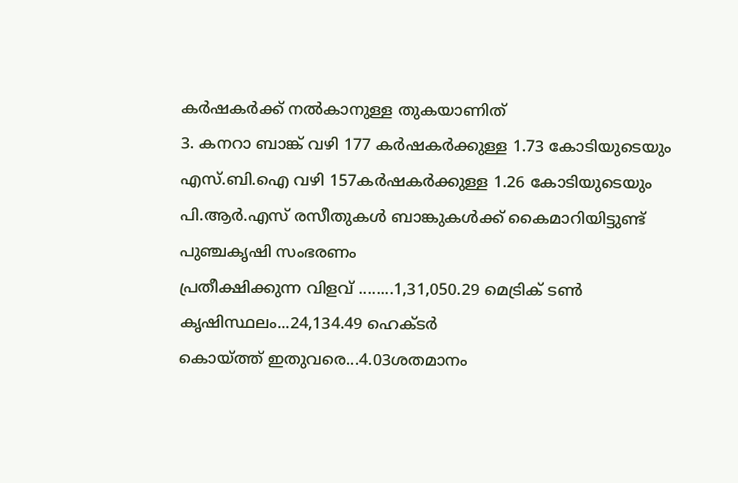കർഷകർക്ക് നൽകാനുള്ള തുകയാണിത്
3. കനറാ ബാങ്ക് വഴി 177 കർഷകർക്കുള്ള 1.73 കോടിയുടെയും എസ്.ബി.ഐ വഴി 157കർഷകർക്കുള്ള 1.26 കോടിയുടെയും പി.ആർ.എസ് രസീതുകൾ ബാങ്കുകൾക്ക് കൈമാറിയിട്ടുണ്ട്
പുഞ്ചകൃഷി സംഭരണം
പ്രതീക്ഷിക്കുന്ന വിളവ് ........1,31,050.29 മെട്രിക് ടൺ
കൃഷിസ്ഥലം...24,134.49 ഹെക്ടർ
കൊയ്ത്ത് ഇതുവരെ...4.03ശതമാനം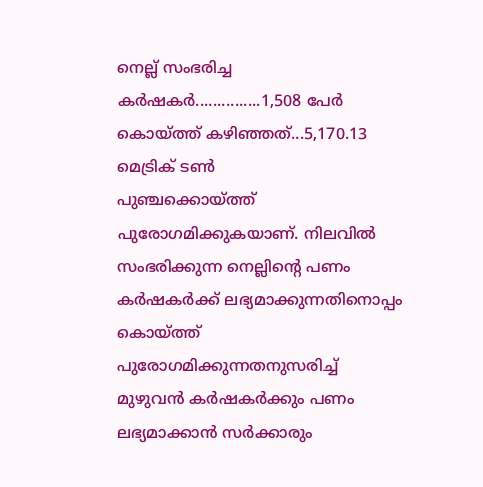നെല്ല് സംഭരിച്ച കർഷകർ...............1,508 പേർ
കൊയ്ത്ത് കഴിഞ്ഞത്...5,170.13 മെട്രിക് ടൺ
പുഞ്ചക്കൊയ്ത്ത് പുരോഗമിക്കുകയാണ്. നിലവിൽ സംഭരിക്കുന്ന നെല്ലിന്റെ പണം കർഷകർക്ക് ലഭ്യമാക്കുന്നതിനൊപ്പം കൊയ്ത്ത് പുരോഗമിക്കുന്നതനുസരിച്ച് മുഴുവൻ കർഷകർക്കും പണം ലഭ്യമാക്കാൻ സർക്കാരും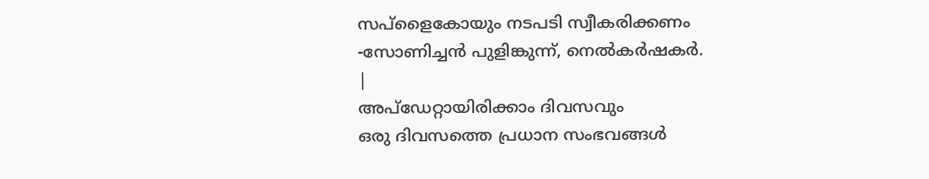സപ്ളൈകോയും നടപടി സ്വീകരിക്കണം
-സോണിച്ചൻ പുളിങ്കുന്ന്, നെൽകർഷകർ.
|
അപ്ഡേറ്റായിരിക്കാം ദിവസവും
ഒരു ദിവസത്തെ പ്രധാന സംഭവങ്ങൾ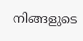നിങ്ങളുടെ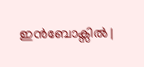ഇൻബോക്സിൽ |